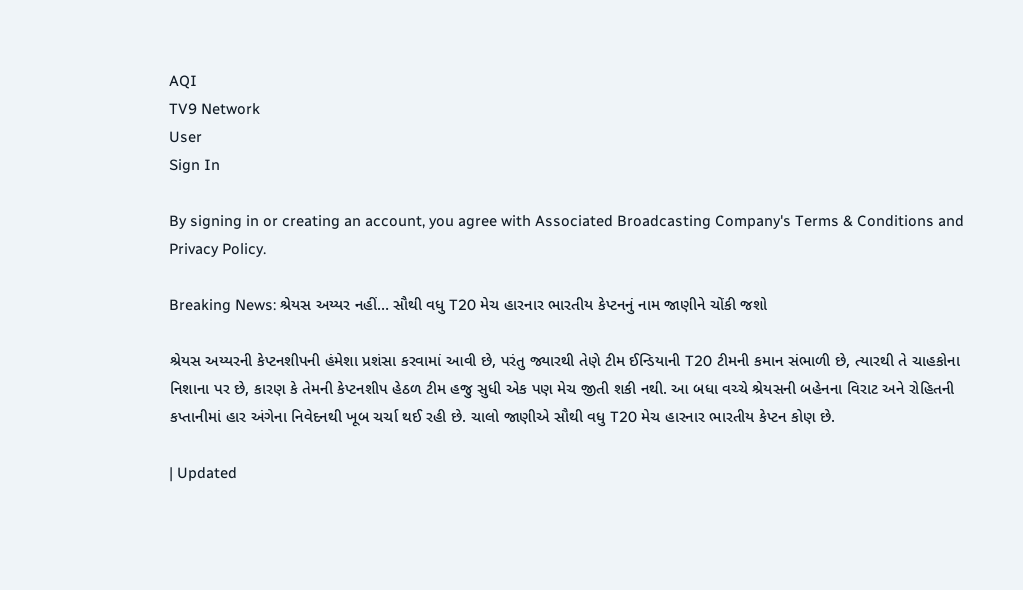AQI
TV9 Network
User
Sign In

By signing in or creating an account, you agree with Associated Broadcasting Company's Terms & Conditions and Privacy Policy.

Breaking News: શ્રેયસ અય્યર નહીં… સૌથી વધુ T20 મેચ હારનાર ભારતીય કેપ્ટનનું નામ જાણીને ચોંકી જશો

શ્રેયસ અય્યરની કેપ્ટનશીપની હંમેશા પ્રશંસા કરવામાં આવી છે, પરંતુ જ્યારથી તેણે ટીમ ઈન્ડિયાની T20 ટીમની કમાન સંભાળી છે, ત્યારથી તે ચાહકોના નિશાના પર છે, કારણ કે તેમની કેપ્ટનશીપ હેઠળ ટીમ હજુ સુધી એક પણ મેચ જીતી શકી નથી. આ બધા વચ્ચે શ્રેયસની બહેનના વિરાટ અને રોહિતની કપ્તાનીમાં હાર અંગેના નિવેદનથી ખૂબ ચર્ચા થઈ રહી છે. ચાલો જાણીએ સૌથી વધુ T20 મેચ હારનાર ભારતીય કેપ્ટન કોણ છે.

| Updated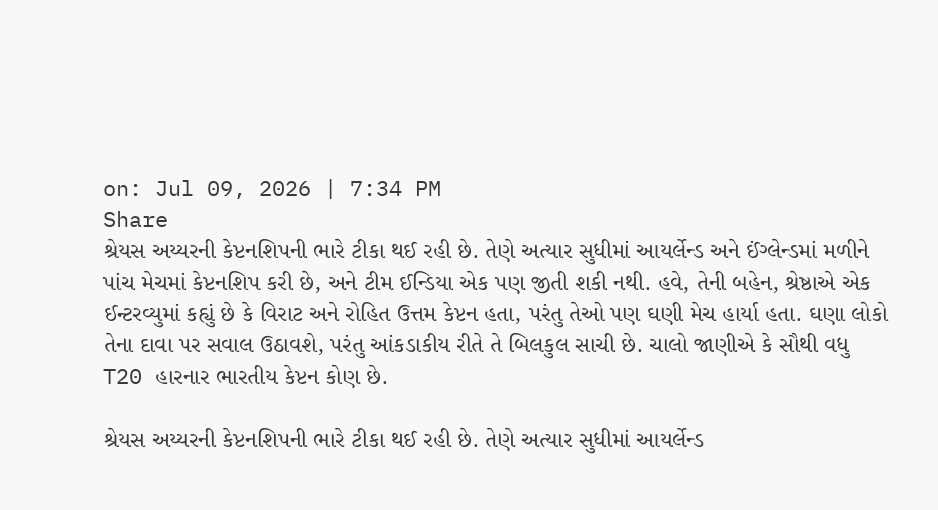on: Jul 09, 2026 | 7:34 PM
Share
શ્રેયસ અય્યરની કેપ્ટનશિપની ભારે ટીકા થઈ રહી છે. તેણે અત્યાર સુધીમાં આયર્લેન્ડ અને ઈંગ્લેન્ડમાં મળીને પાંચ મેચમાં કેપ્ટનશિપ કરી છે, અને ટીમ ઈન્ડિયા એક પણ જીતી શકી નથી. હવે, તેની બહેન, શ્રેષ્ઠાએ એક ઈન્ટરવ્યુમાં કહ્યું છે કે વિરાટ અને રોહિત ઉત્તમ કેપ્ટન હતા, પરંતુ તેઓ પણ ઘણી મેચ હાર્યા હતા. ઘણા લોકો તેના દાવા પર સવાલ ઉઠાવશે, પરંતુ આંકડાકીય રીતે તે બિલકુલ સાચી છે. ચાલો જાણીએ કે સૌથી વધુ T20 હારનાર ભારતીય કેપ્ટન કોણ છે.

શ્રેયસ અય્યરની કેપ્ટનશિપની ભારે ટીકા થઈ રહી છે. તેણે અત્યાર સુધીમાં આયર્લેન્ડ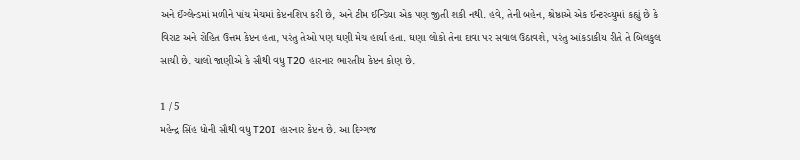અને ઈંગ્લેન્ડમાં મળીને પાંચ મેચમાં કેપ્ટનશિપ કરી છે, અને ટીમ ઈન્ડિયા એક પણ જીતી શકી નથી. હવે, તેની બહેન, શ્રેષ્ઠાએ એક ઈન્ટરવ્યુમાં કહ્યું છે કે વિરાટ અને રોહિત ઉત્તમ કેપ્ટન હતા, પરંતુ તેઓ પણ ઘણી મેચ હાર્યા હતા. ઘણા લોકો તેના દાવા પર સવાલ ઉઠાવશે, પરંતુ આંકડાકીય રીતે તે બિલકુલ સાચી છે. ચાલો જાણીએ કે સૌથી વધુ T20 હારનાર ભારતીય કેપ્ટન કોણ છે.

1 / 5
મહેન્દ્ર સિંહ ધોની સૌથી વધુ T20I હારનાર કેપ્ટન છે. આ દિગ્ગજ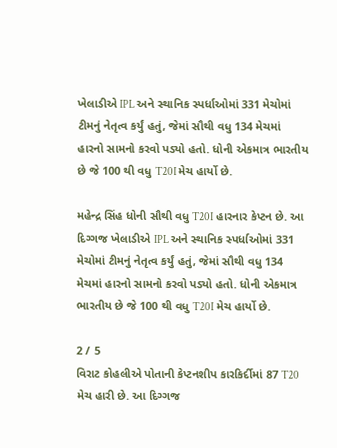ખેલાડીએ IPL અને સ્થાનિક સ્પર્ધાઓમાં 331 મેચોમાં ટીમનું નેતૃત્વ કર્યું હતું, જેમાં સૌથી વધુ 134 મેચમાં હારનો સામનો કરવો પડ્યો હતો. ધોની એકમાત્ર ભારતીય છે જે 100 થી વધુ T20I મેચ હાર્યો છે.

મહેન્દ્ર સિંહ ધોની સૌથી વધુ T20I હારનાર કેપ્ટન છે. આ દિગ્ગજ ખેલાડીએ IPL અને સ્થાનિક સ્પર્ધાઓમાં 331 મેચોમાં ટીમનું નેતૃત્વ કર્યું હતું, જેમાં સૌથી વધુ 134 મેચમાં હારનો સામનો કરવો પડ્યો હતો. ધોની એકમાત્ર ભારતીય છે જે 100 થી વધુ T20I મેચ હાર્યો છે.

2 / 5
વિરાટ કોહલીએ પોતાની કેપ્ટનશીપ કારકિર્દીમાં 87 T20 મેચ હારી છે. આ દિગ્ગજ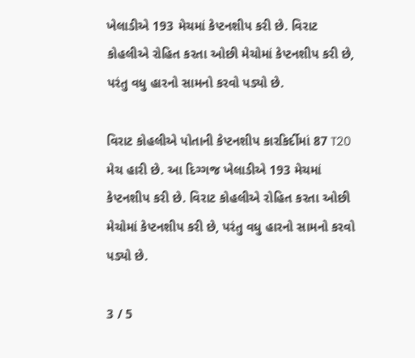ખેલાડીએ 193 મેચમાં કેપ્ટનશીપ કરી છે. વિરાટ કોહલીએ રોહિત કરતા ઓછી મેચોમાં કેપ્ટનશીપ કરી છે, પરંતુ વધુ હારનો સામનો કરવો પડ્યો છે.

વિરાટ કોહલીએ પોતાની કેપ્ટનશીપ કારકિર્દીમાં 87 T20 મેચ હારી છે. આ દિગ્ગજ ખેલાડીએ 193 મેચમાં કેપ્ટનશીપ કરી છે. વિરાટ કોહલીએ રોહિત કરતા ઓછી મેચોમાં કેપ્ટનશીપ કરી છે, પરંતુ વધુ હારનો સામનો કરવો પડ્યો છે.

3 / 5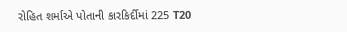રોહિત શર્માએ પોતાની કારકિર્દીમાં 225 T20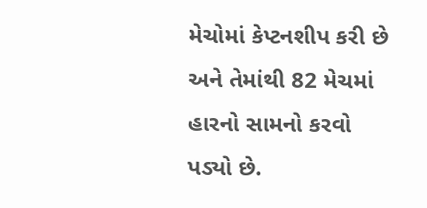મેચોમાં કેપ્ટનશીપ કરી છે અને તેમાંથી 82 મેચમાં હારનો સામનો કરવો પડ્યો છે.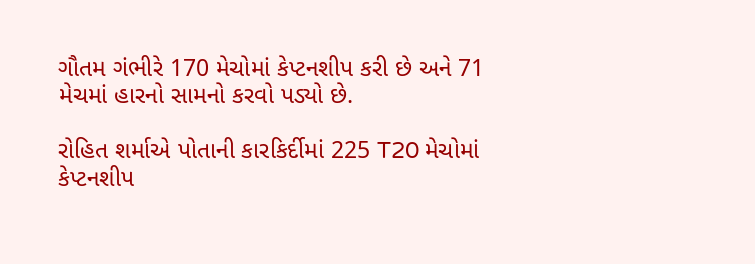ગૌતમ ગંભીરે 170 મેચોમાં કેપ્ટનશીપ કરી છે અને 71 મેચમાં હારનો સામનો કરવો પડ્યો છે.

રોહિત શર્માએ પોતાની કારકિર્દીમાં 225 T20 મેચોમાં કેપ્ટનશીપ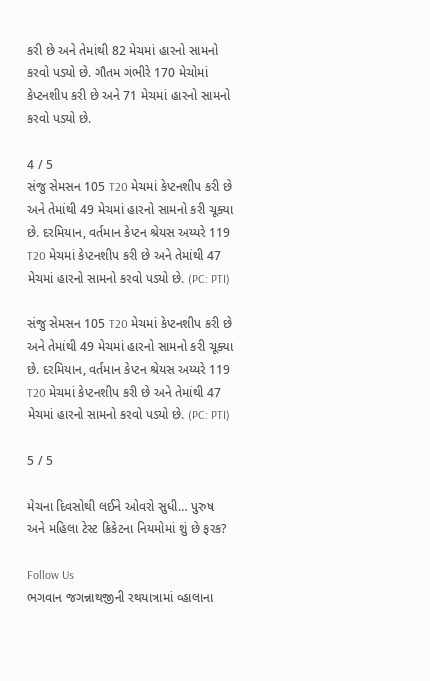કરી છે અને તેમાંથી 82 મેચમાં હારનો સામનો કરવો પડ્યો છે. ગૌતમ ગંભીરે 170 મેચોમાં કેપ્ટનશીપ કરી છે અને 71 મેચમાં હારનો સામનો કરવો પડ્યો છે.

4 / 5
સંજુ સેમસન 105 T20 મેચમાં કેપ્ટનશીપ કરી છે અને તેમાંથી 49 મેચમાં હારનો સામનો કરી ચૂક્યા છે. દરમિયાન, વર્તમાન કેપ્ટન શ્રેયસ અય્યરે 119 T20 મેચમાં કેપ્ટનશીપ કરી છે અને તેમાંથી 47 મેચમાં હારનો સામનો કરવો પડ્યો છે. (PC: PTI)

સંજુ સેમસન 105 T20 મેચમાં કેપ્ટનશીપ કરી છે અને તેમાંથી 49 મેચમાં હારનો સામનો કરી ચૂક્યા છે. દરમિયાન, વર્તમાન કેપ્ટન શ્રેયસ અય્યરે 119 T20 મેચમાં કેપ્ટનશીપ કરી છે અને તેમાંથી 47 મેચમાં હારનો સામનો કરવો પડ્યો છે. (PC: PTI)

5 / 5

મેચના દિવસોથી લઈને ઓવરો સુધી… પુરુષ અને મહિલા ટેસ્ટ ક્રિકેટના નિયમોમાં શું છે ફરક?

Follow Us
ભગવાન જગન્નાથજીની રથયાત્રામાં વ્હાલાના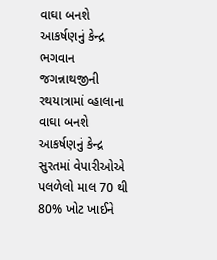વાઘા બનશે આકર્ષણનું કેન્દ્ર
ભગવાન જગન્નાથજીની રથયાત્રામાં વ્હાલાના વાઘા બનશે આકર્ષણનું કેન્દ્ર
સુરતમાં વેપારીઓએ પલળેલો માલ 70 થી 80% ખોટ ખાઈને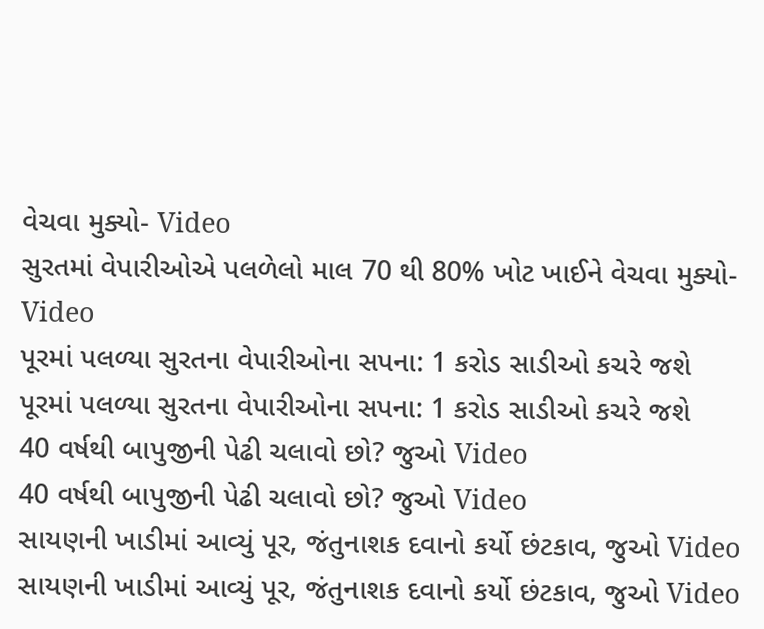વેચવા મુક્યો- Video
સુરતમાં વેપારીઓએ પલળેલો માલ 70 થી 80% ખોટ ખાઈને વેચવા મુક્યો- Video
પૂરમાં પલળ્યા સુરતના વેપારીઓના સપના: 1 કરોડ સાડીઓ કચરે જશે
પૂરમાં પલળ્યા સુરતના વેપારીઓના સપના: 1 કરોડ સાડીઓ કચરે જશે
40 વર્ષથી બાપુજીની પેઢી ચલાવો છો? જુઓ Video
40 વર્ષથી બાપુજીની પેઢી ચલાવો છો? જુઓ Video
સાયણની ખાડીમાં આવ્યું પૂર, જંતુનાશક દવાનો કર્યો છંટકાવ, જુઓ Video
સાયણની ખાડીમાં આવ્યું પૂર, જંતુનાશક દવાનો કર્યો છંટકાવ, જુઓ Video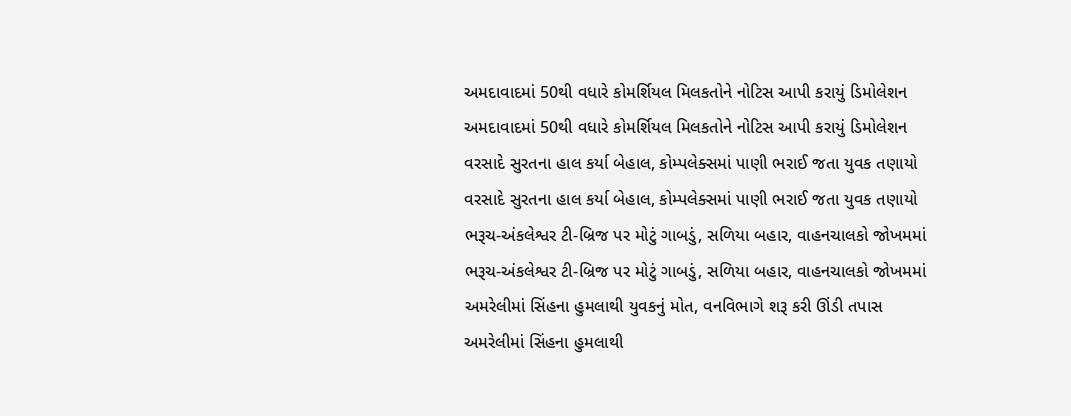અમદાવાદમાં 50થી વધારે કોમર્શિયલ મિલકતોને નોટિસ આપી કરાયું ડિમોલેશન
અમદાવાદમાં 50થી વધારે કોમર્શિયલ મિલકતોને નોટિસ આપી કરાયું ડિમોલેશન
વરસાદે સુરતના હાલ કર્યા બેહાલ, કોમ્પલેક્સમાં પાણી ભરાઈ જતા યુવક તણાયો
વરસાદે સુરતના હાલ કર્યા બેહાલ, કોમ્પલેક્સમાં પાણી ભરાઈ જતા યુવક તણાયો
ભરૂચ-અંકલેશ્વર ટી-બ્રિજ પર મોટું ગાબડું, સળિયા બહાર, વાહનચાલકો જોખમમાં
ભરૂચ-અંકલેશ્વર ટી-બ્રિજ પર મોટું ગાબડું, સળિયા બહાર, વાહનચાલકો જોખમમાં
અમરેલીમાં સિંહના હુમલાથી યુવકનું મોત, વનવિભાગે શરૂ કરી ઊંડી તપાસ
અમરેલીમાં સિંહના હુમલાથી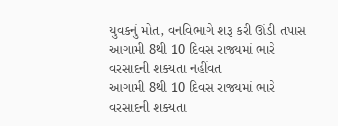યુવકનું મોત, વનવિભાગે શરૂ કરી ઊંડી તપાસ
આગામી 8થી 10 દિવસ રાજ્યમાં ભારે વરસાદની શક્યતા નહીંવત
આગામી 8થી 10 દિવસ રાજ્યમાં ભારે વરસાદની શક્યતા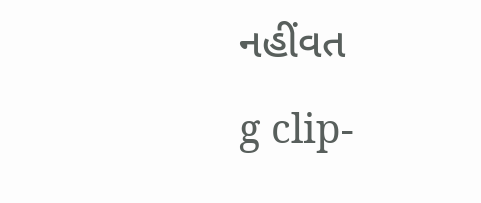નહીંવત
g clip-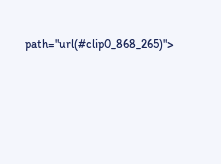path="url(#clip0_868_265)">